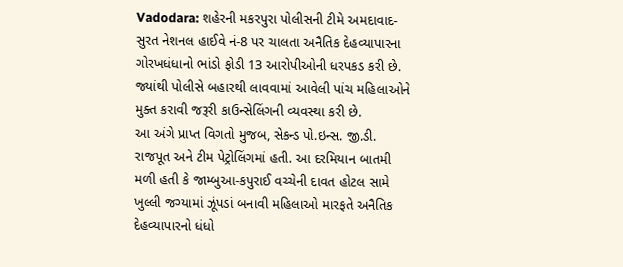Vadodara: શહેરની મકરપુરા પોલીસની ટીમે અમદાવાદ-સુરત નેશનલ હાઈવે નં-8 પર ચાલતા અનૈતિક દેહવ્યાપારના ગોરખધંધાનો ભાંડો ફોડી 13 આરોપીઓની ધરપકડ કરી છે. જ્યાંથી પોલીસે બહારથી લાવવામાં આવેલી પાંચ મહિલાઓને મુક્ત કરાવી જરૂરી કાઉન્સેલિંગની વ્યવસ્થા કરી છે.
આ અંગે પ્રાપ્ત વિગતો મુજબ, સેકન્ડ પો.ઇન્સ. જી.ડી. રાજપૂત અને ટીમ પેટ્રોલિંગમાં હતી. આ દરમિયાન બાતમી મળી હતી કે જામ્બુઆ-કપુરાઈ વચ્ચેની દાવત હોટલ સામે ખુલ્લી જગ્યામાં ઝૂંપડાં બનાવી મહિલાઓ મારફતે અનૈતિક દેહવ્યાપારનો ધંધો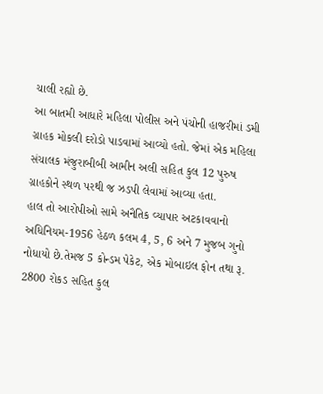ચાલી રહ્યો છે.
આ બાતમી આધારે મહિલા પોલીસ અને પંચોની હાજરીમાં ડમી ગ્રાહક મોકલી દરોડો પાડવામાં આવ્યો હતો. જેમાં એક મહિલા સંચાલક મંજુરાબીબી આમીન અલી સહિત કુલ 12 પુરુષ ગ્રાહકોને સ્થળ પરથી જ ઝડપી લેવામાં આવ્યા હતા.
હાલ તો આરોપીઓ સામે અનૈતિક વ્યાપાર અટકાવવાનો અધિનિયમ-1956 હેઠળ કલમ 4, 5, 6 અને 7 મુજબ ગુનો નોધાયો છે.તેમજ 5 કોન્ડમ પેકેટ, એક મોબાઇલ ફોન તથા રૂ. 2800 રોકડ સહિત કુલ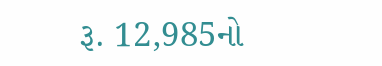રૂ. 12,985નો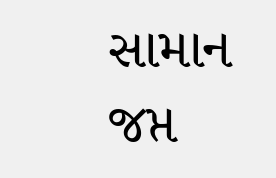સામાન જપ્ત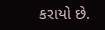કરાયો છે.